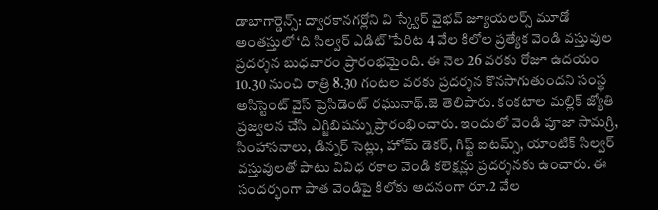డాబాగార్డెన్స్: ద్వారకానగర్లోని వి స్క్వేర్ వైభవ్ జ్యూయలర్స్ మూడో అంతస్తులో ‘ది సిల్వర్ ఎడిట్’పేరిట 4 వేల కిలోల ప్రత్యేక వెండి వస్తువుల ప్రదర్శన బుధవారం ప్రారంభమైంది. ఈ నెల 26 వరకు రోజూ ఉదయం 10.30 నుంచి రాత్రి 8.30 గంటల వరకు ప్రదర్శన కొనసాగుతుందని సంస్థ అసిస్టెంట్ వైస్ ప్రెసిడెంట్ రఘునాథ్.జె తెలిపారు. కంకటాల మల్లిక్ జ్యోతి ప్రజ్వలన చేసి ఎగ్జిబిషన్ను ప్రారంభించారు. ఇందులో వెండి పూజా సామగ్రి, సింహాసనాలు, డిన్నర్ సెట్లు, హోమ్ డెకర్, గిఫ్ట్ ఐటమ్స్, యాంటిక్ సిల్వర్ వస్తువులతో పాటు వివిధ రకాల వెండి కలెక్షన్లు ప్రదర్శనకు ఉంచారు. ఈ సందర్భంగా పాత వెండిపై కిలోకు అదనంగా రూ.2 వేల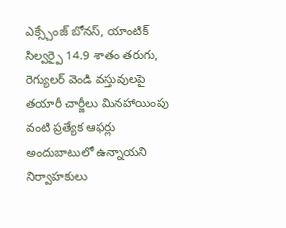ఎక్స్చేంజ్ బోనస్, యాంటిక్ సిల్వర్పై 14.9 శాతం తరుగు, రెగ్యులర్ వెండి వస్తువులపై తయారీ చార్జీలు మినహాయింపు వంటి ప్రత్యేక ఆఫర్లు అందుబాటులో ఉన్నాయని నిర్వాహకులు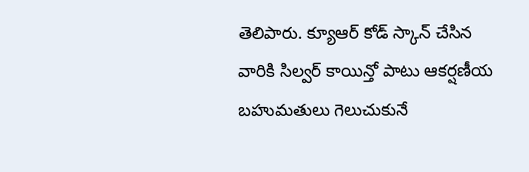తెలిపారు. క్యూఆర్ కోడ్ స్కాన్ చేసిన వారికి సిల్వర్ కాయిన్తో పాటు ఆకర్షణీయ బహుమతులు గెలుచుకునే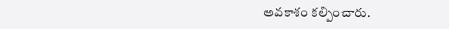అవకాశం కల్పించారు.